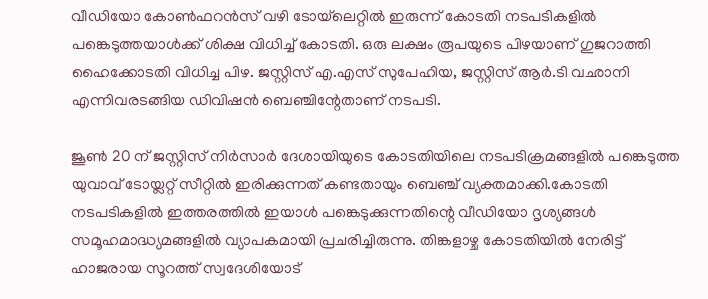വീഡിയോ കോണ്‍ഫറന്‍സ് വഴി ടോയ്‌ലെറ്റില്‍ ഇരുന്ന് കോടതി നടപടികളില്‍ പങ്കെടുത്തയാള്‍ക്ക് ശിക്ഷ വിധിച്ച്‌ കോടതി. ഒരു ലക്ഷം രൂപയുടെ പിഴയാണ് ഗുജറാത്തി ഹൈക്കോടതി വിധിച്ച പിഴ. ജസ്റ്റിസ് എ.എസ് സുപേഹിയ, ജസ്റ്റിസ് ആര്‍.ടി വഛാനി എന്നിവരടങ്ങിയ ഡിവിഷന്‍ ബെഞ്ചിന്റേതാണ് നടപടി.

ജൂണ്‍ 20 ന് ജസ്റ്റിസ് നിര്‍സാര്‍ ദേശായിയുടെ കോടതിയിലെ നടപടിക്രമങ്ങളില്‍ പങ്കെടുത്ത യുവാവ് ടോയ്ലറ്റ് സീറ്റില്‍ ഇരിക്കുന്നത് കണ്ടതായും ബെഞ്ച് വ്യക്തമാക്കി.കോടതി നടപടികളില്‍ ഇത്തരത്തില്‍ ഇയാള്‍ പങ്കെടുക്കുന്നതിന്റെ വീഡിയോ ദൃശ്യങ്ങള്‍ സമൂഹമാദ്ധ്യമങ്ങളില്‍ വ്യാപകമായി പ്രചരിച്ചിരുന്നു. തിങ്കളാഴ്ച കോടതിയില്‍ നേരിട്ട് ഹാജരായ സൂറത്ത് സ്വദേശിയോട്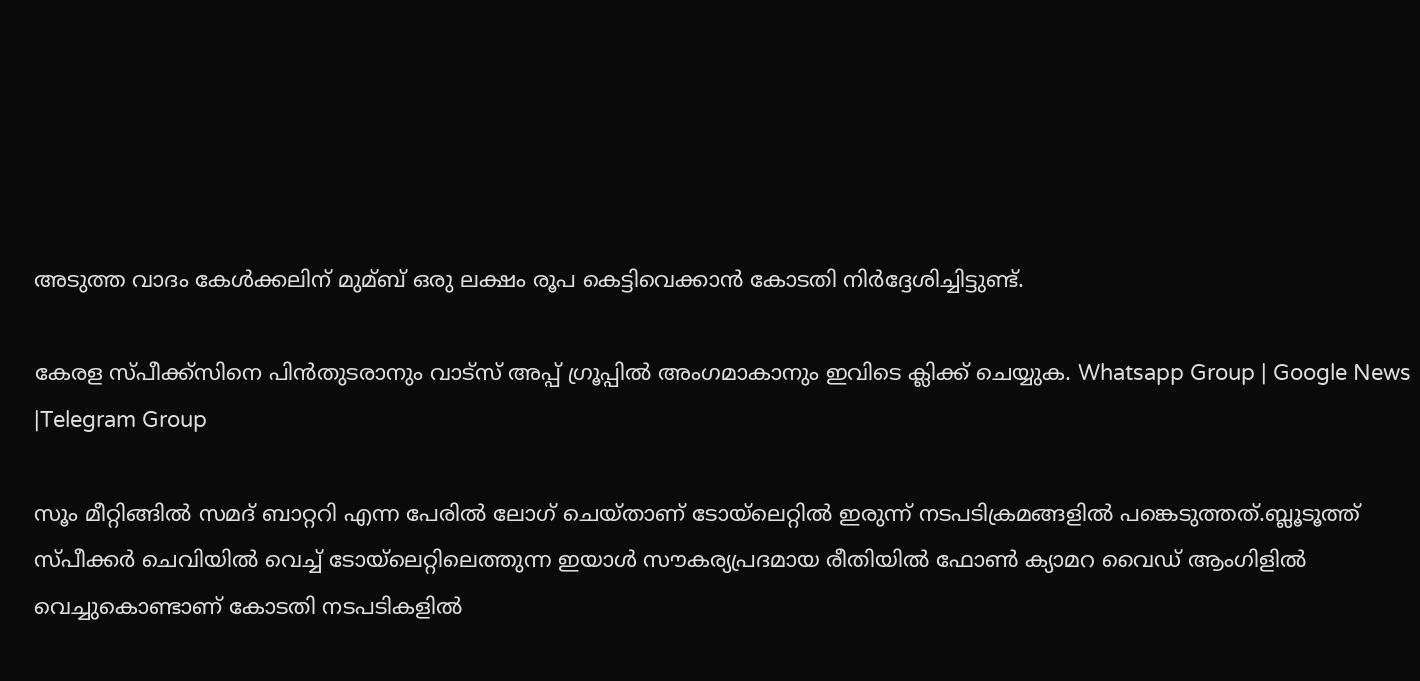അടുത്ത വാദം കേള്‍ക്കലിന് മുമ്ബ് ഒരു ലക്ഷം രൂപ കെട്ടിവെക്കാന്‍ കോടതി നിര്‍ദ്ദേശിച്ചിട്ടുണ്ട്.

കേരള സ്പീക്ക്സിനെ പിൻതുടരാനും വാട്സ് അപ്പ് ഗ്രൂപ്പിൽ അംഗമാകാനും ഇവിടെ ക്ലിക്ക് ചെയ്യുക. Whatsapp Group | Google News |Telegram Group

സൂം മീറ്റിങ്ങില്‍ സമദ് ബാറ്ററി എന്ന പേരില്‍ ലോഗ് ചെയ്താണ് ടോയ്‌ലെറ്റില്‍ ഇരുന്ന് നടപടിക്രമങ്ങളില്‍ പങ്കെടുത്തത്.ബ്ലൂടൂത്ത് സ്പീക്കര്‍ ചെവിയില്‍ വെച്ച്‌ ടോയ്‌ലെറ്റിലെത്തുന്ന ഇയാള്‍ സൗകര്യപ്രദമായ രീതിയില്‍ ഫോണ്‍ ക്യാമറ വൈഡ് ആംഗിളില്‍ വെച്ചുകൊണ്ടാണ് കോടതി നടപടികളില്‍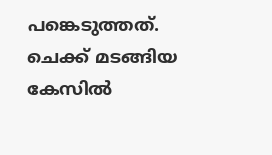പങ്കെടുത്തത്. ചെക്ക് മടങ്ങിയ കേസില്‍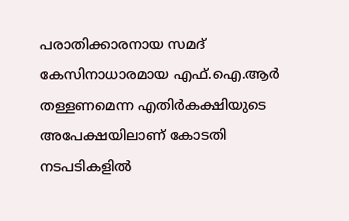പരാതിക്കാരനായ സമദ് കേസിനാധാരമായ എഫ്.ഐ.ആര്‍ തള്ളണമെന്ന എതിര്‍കക്ഷിയുടെ അപേക്ഷയിലാണ് കോടതി നടപടികളില്‍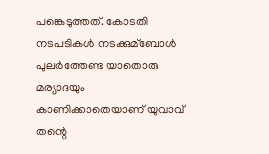പങ്കെടുത്തത്. കോടതി നടപടികള്‍ നടക്കുമ്ബോള്‍ പുലര്‍ത്തേണ്ട യാതൊരു മര്യാദയും കാണിക്കാതെയാണ് യുവാവ് തന്റെ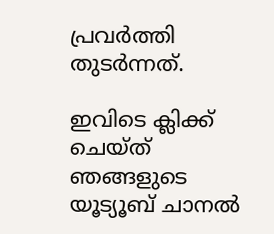പ്രവര്‍ത്തി തുടര്‍ന്നത്.

ഇവിടെ ക്ലിക്ക് ചെയ്ത് ഞങ്ങളുടെ യൂട്യൂബ് ചാനൽ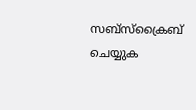സബ്സ്ക്രൈബ് ചെയ്യുക